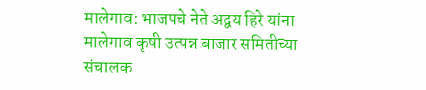मालेगाव: भाजपचे नेते अद्वय हिरे यांना मालेगाव कृषी उत्पन्न बाजार समितीच्या संचालक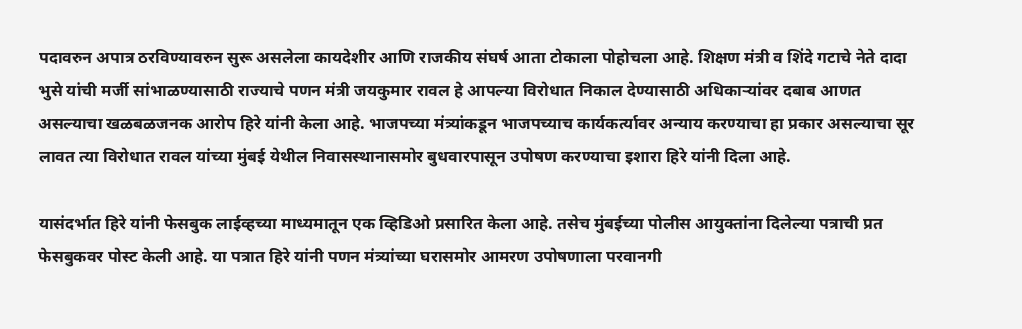पदावरुन अपात्र ठरविण्यावरुन सुरू असलेला कायदेशीर आणि राजकीय संघर्ष आता टोकाला पोहोचला आहे. शिक्षण मंत्री व शिंदे गटाचे नेते दादा भुसे यांची मर्जी सांभाळण्यासाठी राज्याचे पणन मंत्री जयकुमार रावल हे आपल्या विरोधात निकाल देण्यासाठी अधिकाऱ्यांवर दबाब आणत असल्याचा खळबळजनक आरोप हिरे यांनी केला आहे. भाजपच्या मंत्र्यांकडून भाजपच्याच कार्यकर्त्यावर अन्याय करण्याचा हा प्रकार असल्याचा सूर लावत त्या विरोधात रावल यांच्या मुंबई येथील निवासस्थानासमोर बुधवारपासून उपोषण करण्याचा इशारा हिरे यांनी दिला आहे.

यासंदर्भात हिरे यांनी फेसबुक लाईव्हच्या माध्यमातून एक व्हिडिओ प्रसारित केला आहे. तसेच मुंबईच्या पोलीस आयुक्तांना दिलेल्या पत्राची प्रत फेसबुकवर पोस्ट केली आहे. या पत्रात हिरे यांनी पणन मंत्र्यांच्या घरासमोर आमरण उपोषणाला परवानगी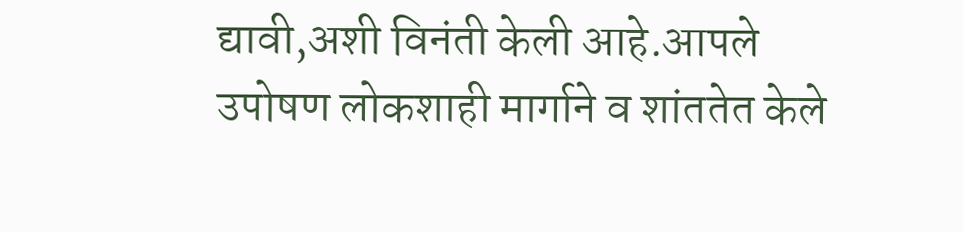द्यावी,अशी विनंती केली आहे.आपले उपोषण लोकशाही मार्गाने व शांततेत केले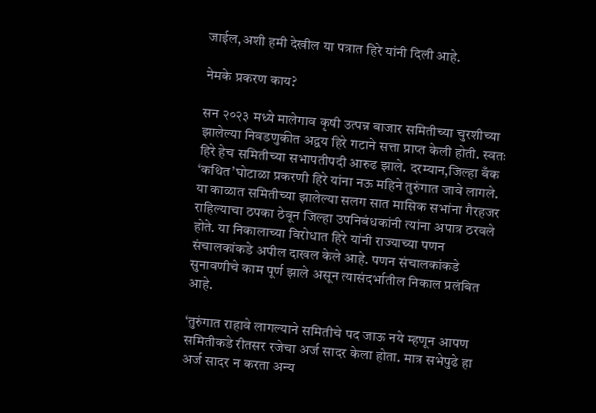जाईल,अशी हमी देखील या पत्रात हिरे यांनी दिली आहे.

नेमके प्रकरण काय?

सन २०२३ मध्ये मालेगाव कृषी उत्पन्न बाजार समितीच्या चुरशीच्या झालेल्या निवडणुकीत अद्वय हिरे गटाने सत्ता प्राप्त केली होती. स्वतः हिरे हेच समितीच्या सभापतीपदी आरुढ झाले. दरम्यान,जिल्हा बँक ‘कथित’घोटाळा प्रकरणी हिरे यांना नऊ महिने तुरुंगात जावे लागले. या काळात समितीच्या झालेल्या सलग सात मासिक सभांना गैरहजर राहिल्याचा ठपका ठेवून जिल्हा उपनिबंधकांनी त्यांना अपात्र ठरवले होते. या निकालाच्या विरोधात हिरे यांनी राज्याच्या पणन संचालकांकडे अपील दाखल केले आहे. पणन संचालकांकडे सुनावणीचे काम पूर्ण झाले असून त्यासंदर्भातील निकाल प्रलंबित आहे.

‘तुरुंगात राहावे लागल्याने समितीचे पद जाऊ नये म्हणून आपण समितीकडे रीतसर रजेचा अर्ज सादर केला होता. मात्र सभेपुढे हा अर्ज सादर न करता अन्य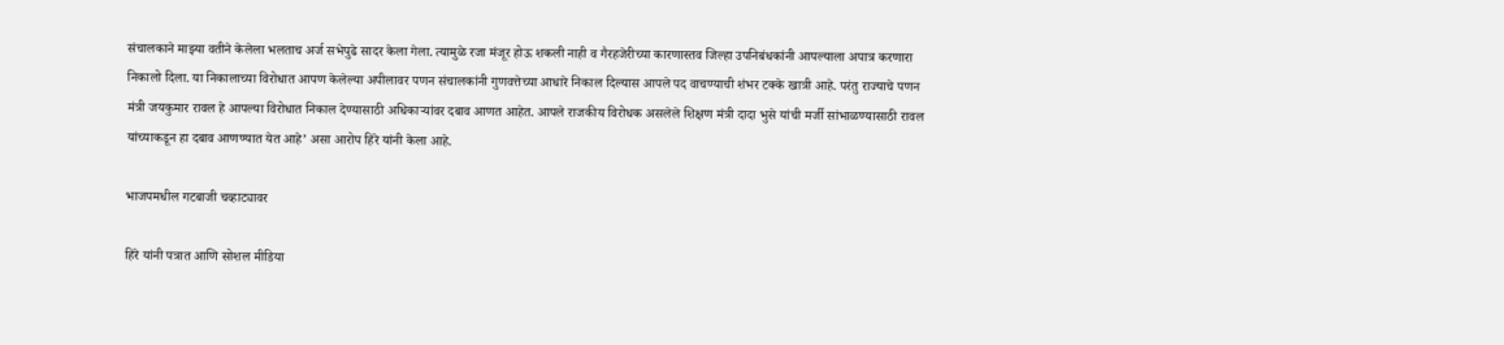संचालकाने माझ्या वतीने केलेला भलताच अर्ज सभेपुढे सादर केला गेला. त्यामुळे रजा मंजूर होऊ शकली नाही व गैरहजेरीच्या कारणास्तव जिल्हा उपनिबंधकांनी आपल्याला अपात्र करणारा निकालो दिला. या निकालाच्या विरोधात आपण केलेल्या अपीलावर पणन संचालकांनी गुणवत्तेच्या आधारे निकाल दिल्यास आपले पद वाचण्याची शंभर टक्के खात्री आहे. परंतु राज्याचे पणन मंत्री जयकुमार रावल हे आपल्या विरोधात निकाल देण्यासाठी अधिकाऱ्यांवर दबाव आणत आहेत. आपले राजकीय विरोधक असलेले शिक्षण मंत्री दादा भुसे यांची मर्जी सांभाळण्यासाठी रावल यांच्याकडून हा दबाव आणण्यात येत आहे’ असा आरोप हिरे यांनी केला आहे.

भाजपमधील गटबाजी चव्हाट्यावर

हिरे यांनी पत्रात आणि सोशल मीडिया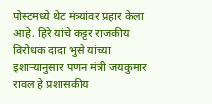पोस्टमध्ये थेट मंत्र्यांवर प्रहार केला आहे. हिरे यांचे कट्टर राजकीय विरोधक दादा भुसे यांच्या इशाऱ्यानुसार पणन मंत्री जयकुमार रावल हे प्रशासकीय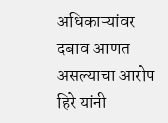अधिकाऱ्यांवर दबाव आणत असल्याचा आरोप हिरे यांनी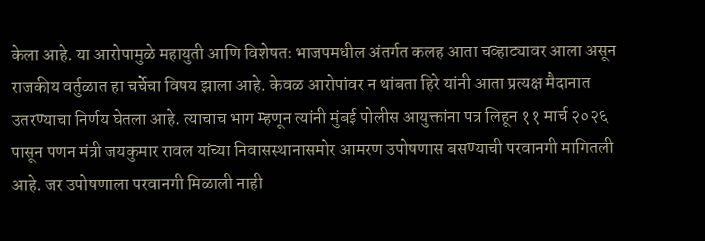केला आहे. या आरोपामुळे महायुती आणि विशेषतः भाजपमधील अंतर्गत कलह आता चव्हाट्यावर आला असून राजकीय वर्तुळात हा चर्चेचा विषय झाला आहे. केवळ आरोपांवर न थांबता हिरे यांनी आता प्रत्यक्ष मैदानात उतरण्याचा निर्णय घेतला आहे. त्याचाच भाग म्हणून त्यांनी मुंबई पोलीस आयुक्तांना पत्र लिहून ११ मार्च २०२६ पासून पणन मंत्री जयकुमार रावल यांच्या निवासस्थानासमोर आमरण उपोषणास बसण्याची परवानगी मागितली आहे. जर उपोषणाला परवानगी मिळाली नाही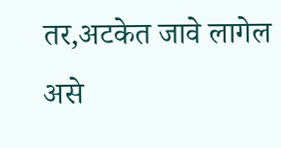तर,अटकेत जावे लागेल असे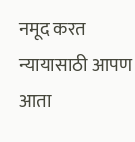नमूद करत न्यायासाठी आपण आता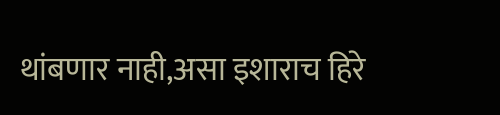थांबणार नाही,असा इशाराच हिरे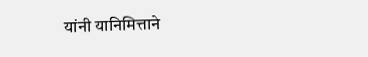यांनी यानिमित्ताने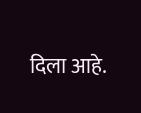दिला आहे.